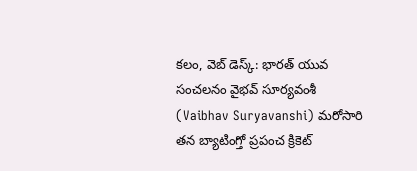కలం, వెబ్ డెస్క్: భారత్ యువ సంచలనం వైభవ్ సూర్యవంశీ (Vaibhav Suryavanshi) మరోసారి తన బ్యాటింగ్తో ప్రపంచ క్రికెట్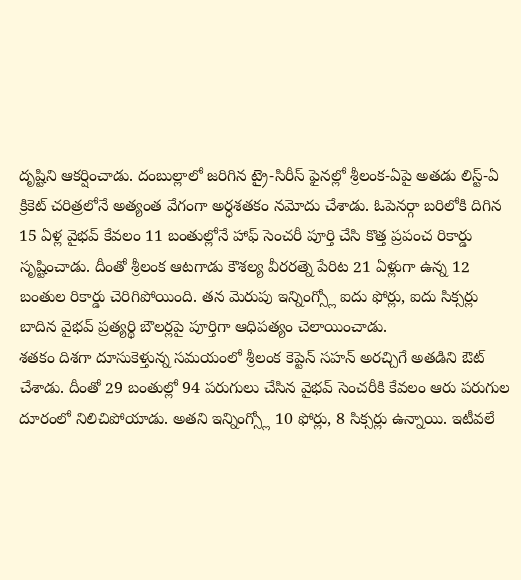దృష్టిని ఆకర్షించాడు. దంబుల్లాలో జరిగిన ట్రై-సిరీస్ ఫైనల్లో శ్రీలంక-ఏపై అతడు లిస్ట్-ఏ క్రికెట్ చరిత్రలోనే అత్యంత వేగంగా అర్ధశతకం నమోదు చేశాడు. ఓపెనర్గా బరిలోకి దిగిన 15 ఏళ్ల వైభవ్ కేవలం 11 బంతుల్లోనే హాఫ్ సెంచరీ పూర్తి చేసి కొత్త ప్రపంచ రికార్డు సృష్టించాడు. దీంతో శ్రీలంక ఆటగాడు కౌశల్య వీరరత్నె పేరిట 21 ఏళ్లుగా ఉన్న 12 బంతుల రికార్డు చెరిగిపోయింది. తన మెరుపు ఇన్నింగ్స్లో ఐదు ఫోర్లు, ఐదు సిక్సర్లు బాదిన వైభవ్ ప్రత్యర్థి బౌలర్లపై పూర్తిగా ఆధిపత్యం చెలాయించాడు.
శతకం దిశగా దూసుకెళ్తున్న సమయంలో శ్రీలంక కెప్టెన్ సహన్ అరచ్చిగే అతడిని ఔట్ చేశాడు. దీంతో 29 బంతుల్లో 94 పరుగులు చేసిన వైభవ్ సెంచరీకి కేవలం ఆరు పరుగుల దూరంలో నిలిచిపోయాడు. అతని ఇన్నింగ్స్లో 10 ఫోర్లు, 8 సిక్సర్లు ఉన్నాయి. ఇటీవలే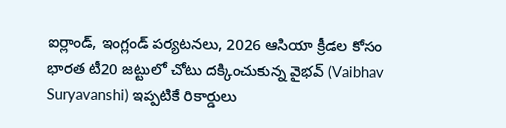ఐర్లాండ్, ఇంగ్లండ్ పర్యటనలు, 2026 ఆసియా క్రీడల కోసం భారత టీ20 జట్టులో చోటు దక్కించుకున్న వైభవ్ (Vaibhav Suryavanshi) ఇప్పటికే రికార్డులు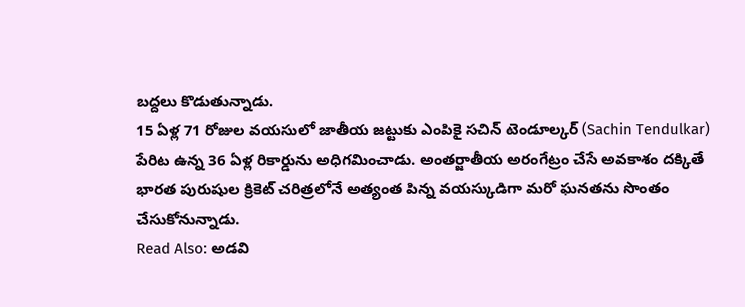బద్దలు కొడుతున్నాడు.
15 ఏళ్ల 71 రోజుల వయసులో జాతీయ జట్టుకు ఎంపికై సచిన్ టెండూల్కర్ (Sachin Tendulkar) పేరిట ఉన్న 36 ఏళ్ల రికార్డును అధిగమించాడు. అంతర్జాతీయ అరంగేట్రం చేసే అవకాశం దక్కితే భారత పురుషుల క్రికెట్ చరిత్రలోనే అత్యంత పిన్న వయస్కుడిగా మరో ఘనతను సొంతం చేసుకోనున్నాడు.
Read Also: అడవి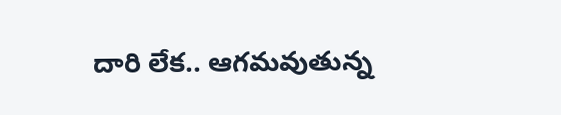దారి లేక.. ఆగమవుతున్న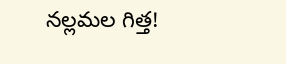నల్లమల గిత్త!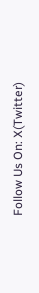Follow Us On: X(Twitter)